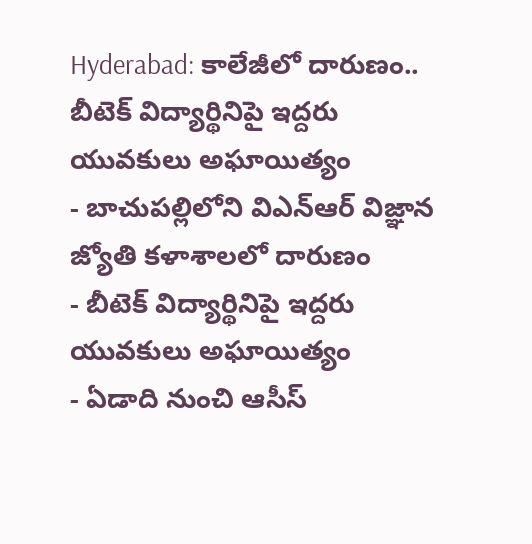Hyderabad: కాలేజీలో దారుణం.. బీటెక్ విద్యార్థినిపై ఇద్దరు యువకులు అఘాయిత్యం
- బాచుపల్లిలోని విఎన్ఆర్ విజ్ఞాన జ్యోతి కళాశాలలో దారుణం
- బీటెక్ విద్యార్థినిపై ఇద్దరు యువకులు అఘాయిత్యం
- ఏడాది నుంచి ఆసీస్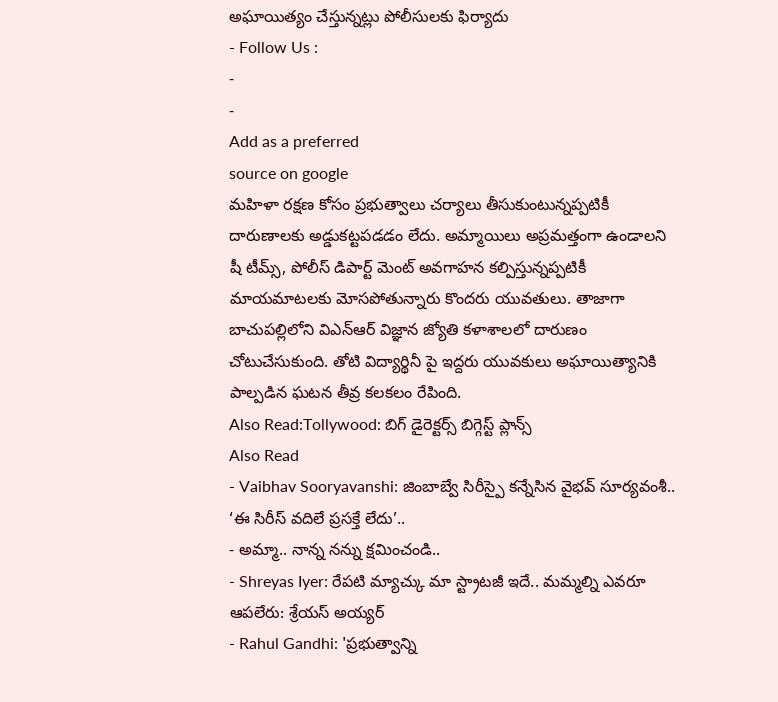అఘాయిత్యం చేస్తున్నట్లు పోలీసులకు ఫిర్యాదు
- Follow Us :
-
-
Add as a preferred
source on google
మహిళా రక్షణ కోసం ప్రభుత్వాలు చర్యాలు తీసుకుంటున్నప్పటికీ దారుణాలకు అడ్డుకట్టపడడం లేదు. అమ్మాయిలు అప్రమత్తంగా ఉండాలని షీ టీమ్స్, పోలీస్ డిపార్ట్ మెంట్ అవగాహన కల్పిస్తున్నప్పటికీ మాయమాటలకు మోసపోతున్నారు కొందరు యువతులు. తాజాగా బాచుపల్లిలోని విఎన్ఆర్ విజ్ఞాన జ్యోతి కళాశాలలో దారుణం చోటుచేసుకుంది. తోటి విద్యార్థినీ పై ఇద్దరు యువకులు అఘాయిత్యానికి పాల్పడిన ఘటన తీవ్ర కలకలం రేపింది.
Also Read:Tollywood: బిగ్ డైరెక్టర్స్ బిగ్గెస్ట్ ప్లాన్స్
Also Read
- Vaibhav Sooryavanshi: జింబాబ్వే సిరీస్పై కన్నేసిన వైభవ్ సూర్యవంశీ.. ‘ఈ సిరీస్ వదిలే ప్రసక్తే లేదు’..
- అమ్మా.. నాన్న నన్ను క్షమించండి..
- Shreyas Iyer: రేపటి మ్యాచ్కు మా స్ట్రాటజీ ఇదే.. మమ్మల్ని ఎవరూ ఆపలేరు: శ్రేయస్ అయ్యర్
- Rahul Gandhi: 'ప్రభుత్వాన్ని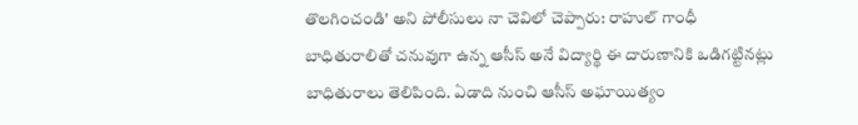తొలగించండి' అని పోలీసులు నా చెవిలో చెప్పారు: రాహుల్ గాంధీ
బాధితురాలితో చనువుగా ఉన్న ఆసీస్ అనే విద్యార్థి ఈ దారుణానికి ఒడిగట్టినట్లు బాధితురాలు తెలిపింది. ఏడాది నుంచి ఆసీస్ అఘాయిత్యం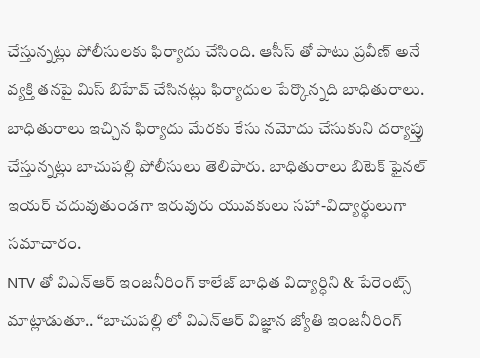చేస్తున్నట్లు పోలీసులకు ఫిర్యాదు చేసింది. ఆసీస్ తో పాటు ప్రవీణ్ అనే వ్యక్తి తనపై మిస్ బిహేవ్ చేసినట్లు ఫిర్యాదుల పేర్కొన్నది బాధితురాలు. బాధితురాలు ఇచ్చిన ఫిర్యాదు మేరకు కేసు నమోదు చేసుకుని దర్యాప్తు చేస్తున్నట్లు బాచుపల్లి పోలీసులు తెలిపారు. బాధితురాలు బిటెక్ ఫైనల్ ఇయర్ చదువుతుండగా ఇరువురు యువకులు సహా-విద్యార్థులుగా సమాచారం.
NTV తో విఎన్ఆర్ ఇంజనీరింగ్ కాలేజ్ బాధిత విద్యార్ధిని & పేరెంట్స్ మాట్లాడుతూ.. “బాచుపల్లి లో విఎన్ఆర్ విజ్ఞాన జ్యోతి ఇంజనీరింగ్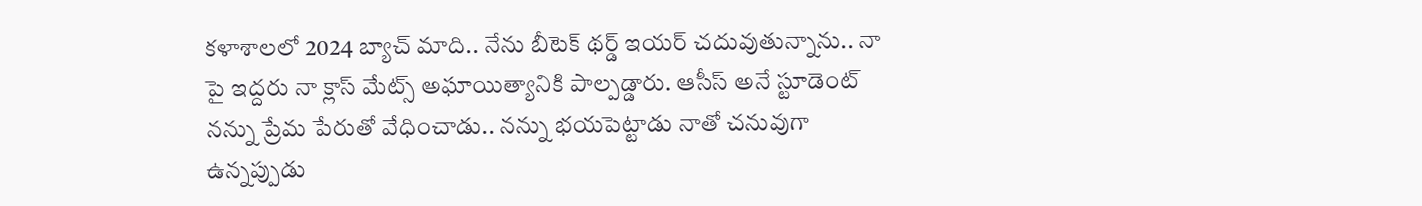కళాశాలలో 2024 బ్యాచ్ మాది.. నేను బీటెక్ థర్డ్ ఇయర్ చదువుతున్నాను.. నా పై ఇద్దరు నా క్లాస్ మేట్స్ అఘాయిత్యానికి పాల్పడ్డారు. ఆసీస్ అనే స్టూడెంట్ నన్ను ప్రేమ పేరుతో వేధించాడు.. నన్ను భయపెట్టాడు నాతో చనువుగా ఉన్నప్పుడు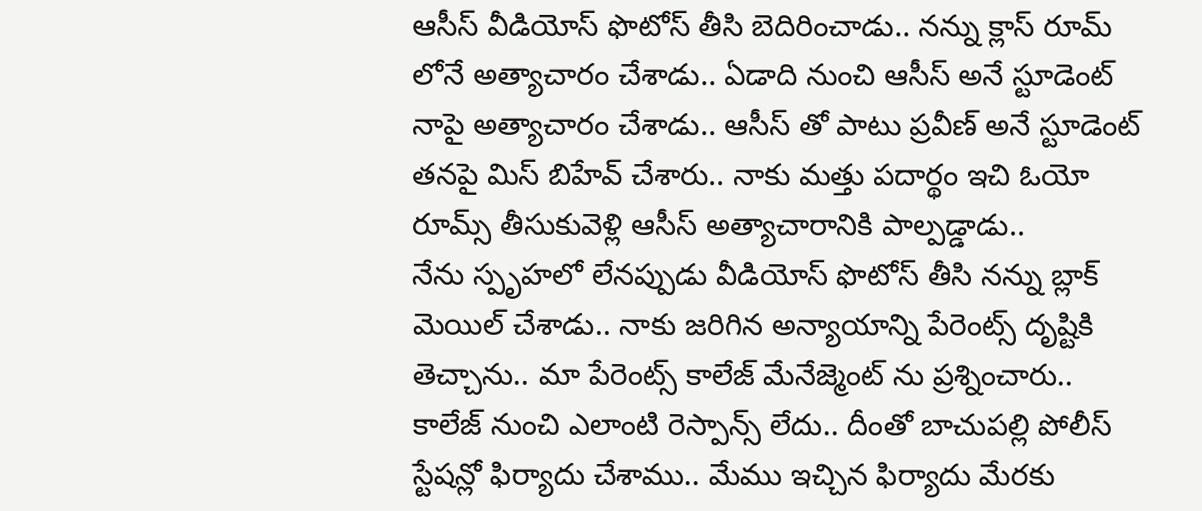ఆసీస్ వీడియోస్ ఫొటోస్ తీసి బెదిరించాడు.. నన్ను క్లాస్ రూమ్ లోనే అత్యాచారం చేశాడు.. ఏడాది నుంచి ఆసీస్ అనే స్టూడెంట్ నాపై అత్యాచారం చేశాడు.. ఆసీస్ తో పాటు ప్రవీణ్ అనే స్టూడెంట్ తనపై మిస్ బిహేవ్ చేశారు.. నాకు మత్తు పదార్థం ఇచి ఓయో రూమ్స్ తీసుకువెళ్లి ఆసీస్ అత్యాచారానికి పాల్పడ్డాడు..
నేను స్పృహలో లేనప్పుడు వీడియోస్ ఫొటోస్ తీసి నన్ను బ్లాక్ మెయిల్ చేశాడు.. నాకు జరిగిన అన్యాయాన్ని పేరెంట్స్ దృష్టికి తెచ్చాను.. మా పేరెంట్స్ కాలేజ్ మేనేజ్మెంట్ ను ప్రశ్నించారు.. కాలేజ్ నుంచి ఎలాంటి రెస్పాన్స్ లేదు.. దీంతో బాచుపల్లి పోలీస్ స్టేషన్లో ఫిర్యాదు చేశాము.. మేము ఇచ్చిన ఫిర్యాదు మేరకు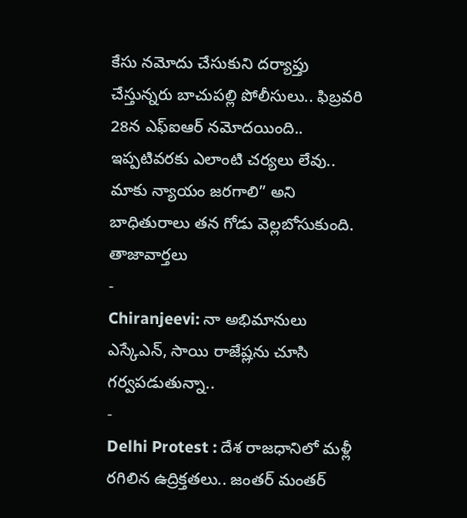కేసు నమోదు చేసుకుని దర్యాప్తు చేస్తున్నరు బాచుపల్లి పోలీసులు.. ఫిబ్రవరి 28న ఎఫ్ఐఆర్ నమోదయింది.. ఇప్పటివరకు ఎలాంటి చర్యలు లేవు.. మాకు న్యాయం జరగాలి” అని బాధితురాలు తన గోడు వెల్లబోసుకుంది.
తాజావార్తలు
-
Chiranjeevi: నా అభిమానులు ఎస్కేఎన్, సాయి రాజేష్లను చూసి గర్వపడుతున్నా..
-
Delhi Protest : దేశ రాజధానిలో మళ్లీ రగిలిన ఉద్రిక్తతలు.. జంతర్ మంతర్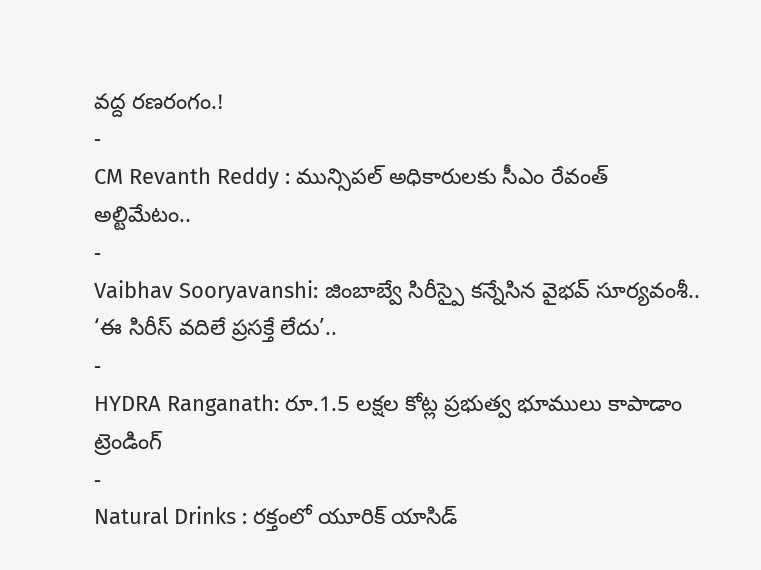వద్ద రణరంగం.!
-
CM Revanth Reddy : మున్సిపల్ అధికారులకు సీఎం రేవంత్ అల్టిమేటం..
-
Vaibhav Sooryavanshi: జింబాబ్వే సిరీస్పై కన్నేసిన వైభవ్ సూర్యవంశీ.. ‘ఈ సిరీస్ వదిలే ప్రసక్తే లేదు’..
-
HYDRA Ranganath: రూ.1.5 లక్షల కోట్ల ప్రభుత్వ భూములు కాపాడాం
ట్రెండింగ్
-
Natural Drinks : రక్తంలో యూరిక్ యాసిడ్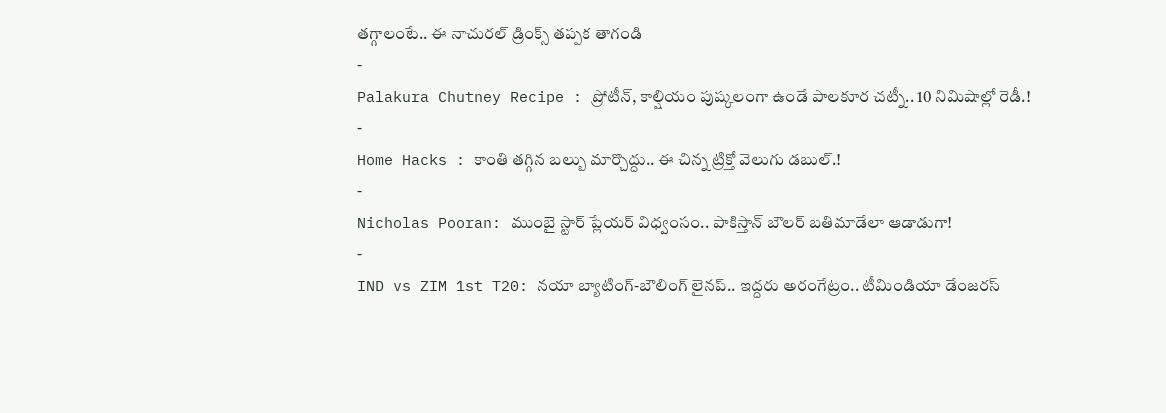తగ్గాలంటే.. ఈ నాచురల్ డ్రింక్స్ తప్పక తాగండి
-
Palakura Chutney Recipe : ప్రోటీన్, కాల్షియం పుష్కలంగా ఉండే పాలకూర చట్నీ.. 10 నిమిషాల్లో రెడీ.!
-
Home Hacks : కాంతి తగ్గిన బల్బు మార్చొద్దు.. ఈ చిన్న ట్రిక్తో వెలుగు డబుల్.!
-
Nicholas Pooran: ముంబై స్టార్ ప్లేయర్ విధ్వంసం.. పాకిస్తాన్ బౌలర్ బతిమాడేలా ఆడాడుగా!
-
IND vs ZIM 1st T20: నయా బ్యాటింగ్-బౌలింగ్ లైనప్.. ఇద్దరు అరంగేట్రం.. టీమిండియా డేంజరస్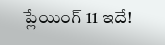ప్లేయింగ్ 11 ఇదే!